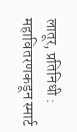लातूर, प्रतिनिधी : महावितरणकडून स्मार्ट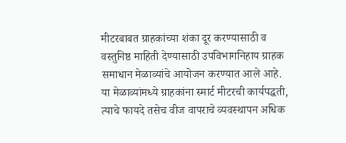मीटरबाबत ग्राहकांच्या शंका दूर करण्यासाठी व वस्तुनिष्ठ माहिती देण्यासाठी उपविभागनिहाय ग्राहक समाधान मेळाव्यांचे आयोजन करण्यात आले आहे. या मेळाव्यांमध्ये ग्राहकांना स्मार्ट मीटरची कार्यपद्धती, त्याचे फायदे तसेच वीज वापराचे व्यवस्थापन अधिक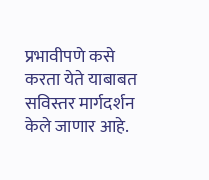प्रभावीपणे कसे करता येते याबाबत सविस्तर मार्गदर्शन केले जाणार आहे.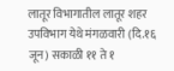लातूर विभागातील लातूर शहर उपविभाग येथे मंगळवारी (दि.१६ जून) सकाळी ११ ते १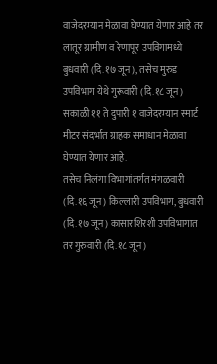वाजेदरम्यान मेळावा घेण्यात येणार आहे तर लातूर ग्रामीण व रेणापूर उपविगामध्ये बुधवारी (दि.१७ जून), तसेच मुरुड उपविभाग येथे गुरूवारी (दि.१८ जून) सकाळी ११ ते दुपारी १ वाजेदरम्यान स्मार्ट मीटर संदर्भात ग्राहक समाधान मेळावा घेण्यात येणार आहे.
तसेच निलंगा विभागांतर्गत मंगळवारी (दि.१६ जून) किल्लारी उपविभाग, बुधवारी (दि.१७ जून) कासारशिरशी उपविभागात तर गुरुवारी (दि.१८ जून)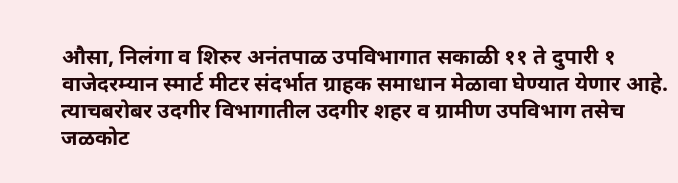औसा, निलंगा व शिरुर अनंतपाळ उपविभागात सकाळी ११ ते दुपारी १ वाजेदरम्यान स्मार्ट मीटर संदर्भात ग्राहक समाधान मेळावा घेण्यात येणार आहे.
त्याचबरोबर उदगीर विभागातील उदगीर शहर व ग्रामीण उपविभाग तसेच जळकोट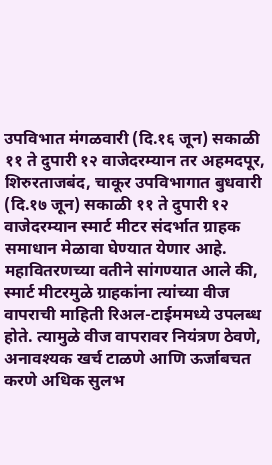उपविभात मंगळवारी (दि.१६ जून) सकाळी ११ ते दुपारी १२ वाजेदरम्यान तर अहमदपूर, शिरुरताजबंद, चाकूर उपविभागात बुधवारी (दि.१७ जून) सकाळी ११ ते दुपारी १२ वाजेदरम्यान स्मार्ट मीटर संदर्भात ग्राहक समाधान मेळावा घेण्यात येणार आहे.
महावितरणच्या वतीने सांगण्यात आले की, स्मार्ट मीटरमुळे ग्राहकांना त्यांच्या वीज वापराची माहिती रिअल-टाईममध्ये उपलब्ध होते. त्यामुळे वीज वापरावर नियंत्रण ठेवणे, अनावश्यक खर्च टाळणे आणि ऊर्जाबचत करणे अधिक सुलभ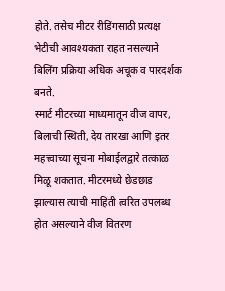होते. तसेच मीटर रीडिंगसाठी प्रत्यक्ष भेटीची आवश्यकता राहत नसल्याने बिलिंग प्रक्रिया अधिक अचूक व पारदर्शक बनते.
स्मार्ट मीटरच्या माध्यमातून वीज वापर, बिलाची स्थिती, देय तारखा आणि इतर महत्त्वाच्या सूचना मोबाईलद्वारे तत्काळ मिळू शकतात. मीटरमध्ये छेडछाड झाल्यास त्याची माहिती त्वरित उपलब्ध होत असल्याने वीज वितरण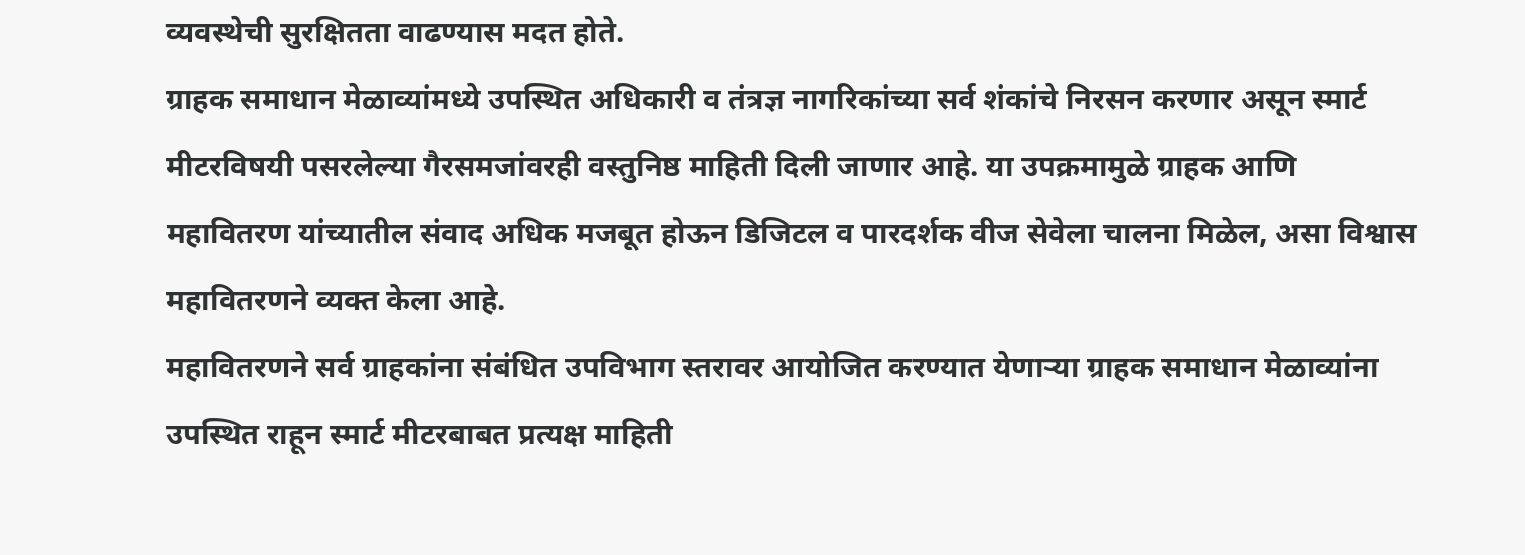व्यवस्थेची सुरक्षितता वाढण्यास मदत होते.
ग्राहक समाधान मेळाव्यांमध्ये उपस्थित अधिकारी व तंत्रज्ञ नागरिकांच्या सर्व शंकांचे निरसन करणार असून स्मार्ट मीटरविषयी पसरलेल्या गैरसमजांवरही वस्तुनिष्ठ माहिती दिली जाणार आहे. या उपक्रमामुळे ग्राहक आणि महावितरण यांच्यातील संवाद अधिक मजबूत होऊन डिजिटल व पारदर्शक वीज सेवेला चालना मिळेल, असा विश्वास महावितरणने व्यक्त केला आहे.
महावितरणने सर्व ग्राहकांना संबंधित उपविभाग स्तरावर आयोजित करण्यात येणाऱ्या ग्राहक समाधान मेळाव्यांना उपस्थित राहून स्मार्ट मीटरबाबत प्रत्यक्ष माहिती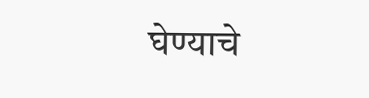घेण्याचे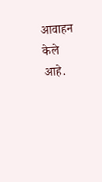आवाहन केले आहे.